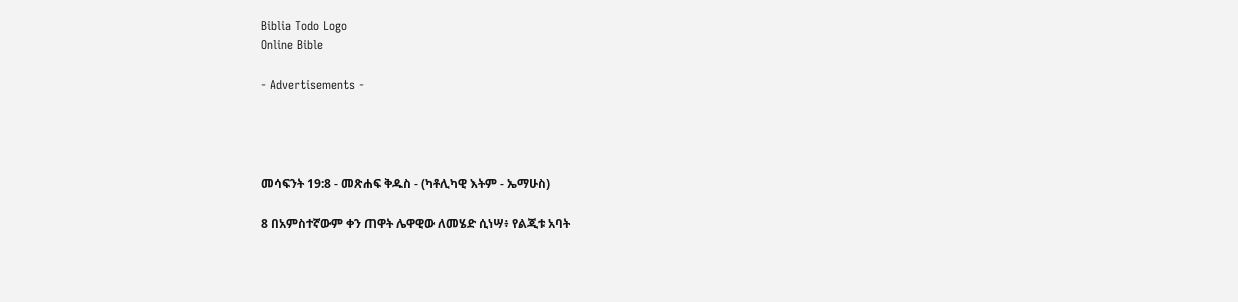Biblia Todo Logo
Online Bible

- Advertisements -




መሳፍንት 19:8 - መጽሐፍ ቅዱስ - (ካቶሊካዊ እትም - ኤማሁስ)

8 በአምስተኛውም ቀን ጠዋት ሌዋዊው ለመሄድ ሲነሣ፥ የልጂቱ አባት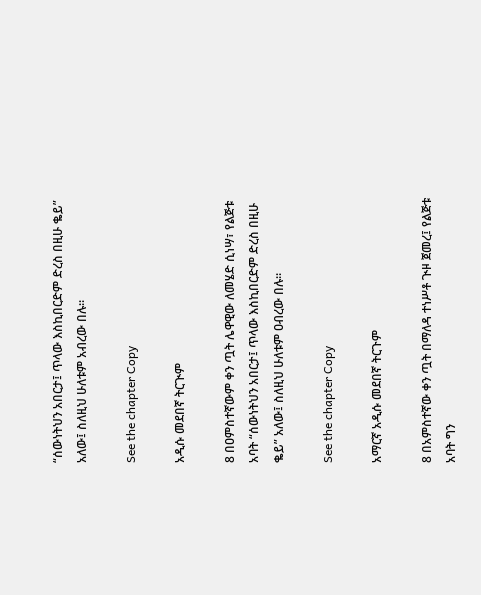“ሰውነትህን አበርታ፤ ጥላው እስኪበርድም ድረስ በዚሁ ቈይ” አለው፤ ስለዚህ ሁለቱም አብረው በሉ።

See the chapter Copy

አዲሱ መደበኛ ትርጒም

8 በዐምስተኛውም ቀን ጧት ሌዋዊው ለመሄድ ሲነሣ፣ የልጅቱ አባት “ሰውነትህን አበርታ፤ ጥላው እስኪበርድም ድረስ በዚሁ ቈይ” አለው፤ ስለዚህ ሁለቱም ዐብረው በሉ።

See the chapter Copy

አማርኛ አዲሱ መደበኛ ትርጉም

8 በአምስተኛው ቀን ጧት በማለዳ ተነሥቶ ጒዞ ጀመረ፤ የልጅቱ አባት ግን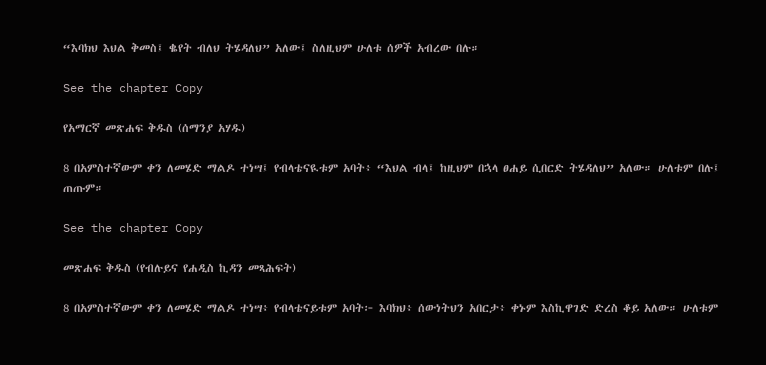“እባክህ እህል ቅመስ፤ ቈየት ብለህ ትሄዳለህ” አለው፤ ስለዚህም ሁለቱ ሰዎች አብረው በሉ።

See the chapter Copy

የአማርኛ መጽሐፍ ቅዱስ (ሰማንያ አሃዱ)

8 በአምስተኛውም ቀን ለመሄድ ማልዶ ተነሣ፤ የብላቴናዪቱም አባት፥ “እህል ብላ፤ ከዚህም በኋላ ፀሐይ ሲበርድ ትሄዳለህ” አለው። ሁለቱም በሉ፤ ጠጡም።

See the chapter Copy

መጽሐፍ ቅዱስ (የብሉይና የሐዲስ ኪዳን መጻሕፍት)

8 በአምስተኛውም ቀን ለመሄድ ማልዶ ተነሣ፥ የብላቴናይቱም አባት፦ እባክህ፥ ሰውነትህን አበርታ፥ ቀኑም እስኪዋገድ ድረስ ቆይ አለው። ሁለቱም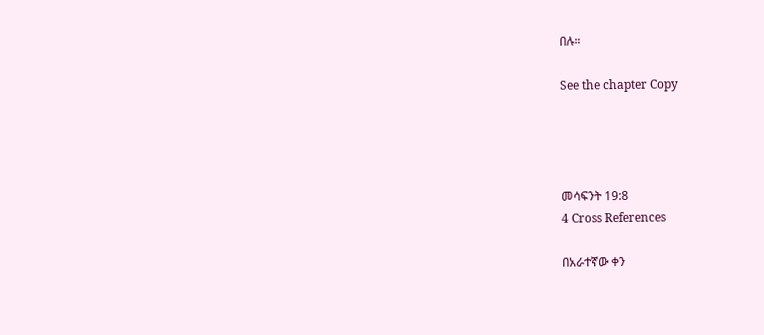በሉ።

See the chapter Copy




መሳፍንት 19:8
4 Cross References

በአራተኛው ቀን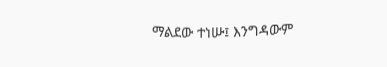ማልደው ተነሡ፤ እንግዳውም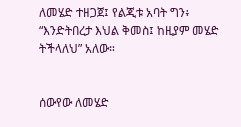ለመሄድ ተዘጋጀ፤ የልጂቱ አባት ግን፥ “እንድትበረታ እህል ቅመስ፤ ከዚያም መሄድ ትችላለህ” አለው።


ሰውየው ለመሄድ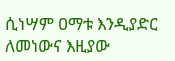ሲነሣም ዐማቱ እንዲያድር ለመነውና እዚያው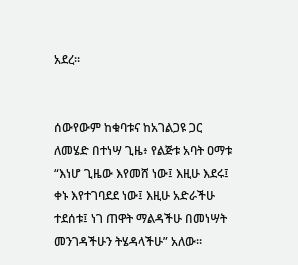አደረ።


ሰውየውም ከቁባቱና ከአገልጋዩ ጋር ለመሄድ በተነሣ ጊዜ፥ የልጅቱ አባት ዐማቱ “እነሆ ጊዜው እየመሸ ነው፤ እዚሁ እደሩ፤ ቀኑ እየተገባደደ ነው፤ እዚሁ አድራችሁ ተደሰቱ፤ ነገ ጠዋት ማልዳችሁ በመነሣት መንገዳችሁን ትሄዳላችሁ” አለው።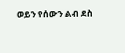ወይን የሰውን ልብ ደስ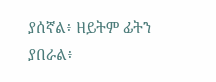ያሰኛል፥ ዘይትም ፊትን ያበራል፥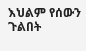እህልም የሰውን ጉልበት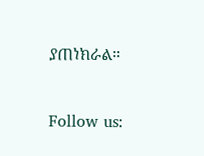ያጠነክራል።


Follow us: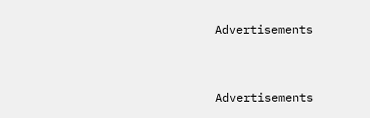Advertisements


Advertisements